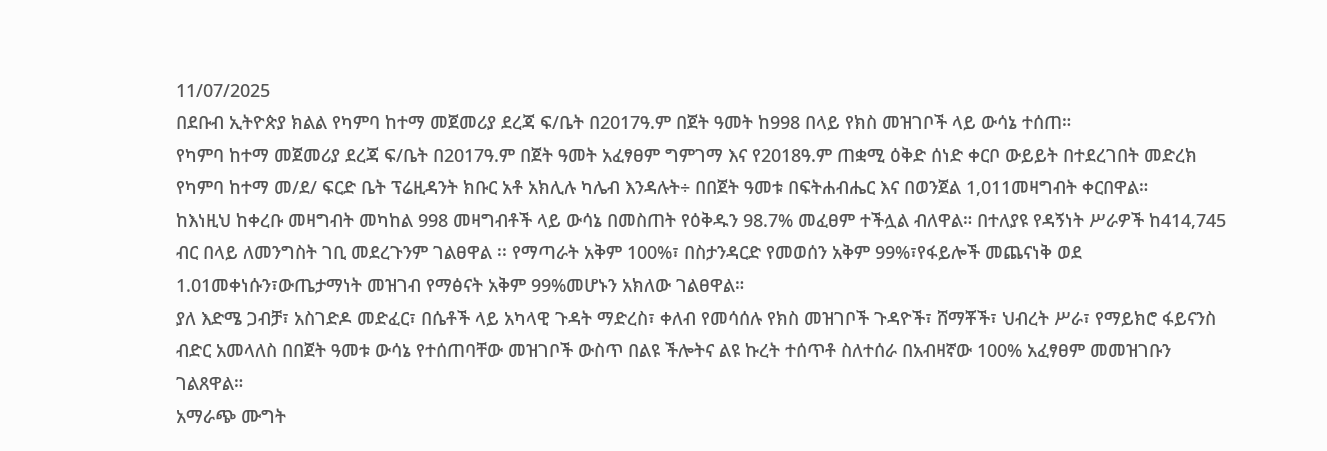11/07/2025
በደቡብ ኢትዮጵያ ክልል የካምባ ከተማ መጀመሪያ ደረጃ ፍ/ቤት በ2017ዓ.ም በጀት ዓመት ከ998 በላይ የክስ መዝገቦች ላይ ውሳኔ ተሰጠ።
የካምባ ከተማ መጀመሪያ ደረጃ ፍ/ቤት በ2017ዓ.ም በጀት ዓመት አፈፃፀም ግምገማ እና የ2018ዓ.ም ጠቋሚ ዕቅድ ሰነድ ቀርቦ ውይይት በተደረገበት መድረክ የካምባ ከተማ መ/ደ/ ፍርድ ቤት ፕሬዚዳንት ክቡር አቶ አክሊሉ ካሌብ እንዳሉት÷ በበጀት ዓመቱ በፍትሐብሔር እና በወንጀል 1,011መዛግብት ቀርበዋል።
ከእነዚህ ከቀረቡ መዛግብት መካከል 998 መዛግብቶች ላይ ውሳኔ በመስጠት የዕቅዱን 98.7% መፈፀም ተችሏል ብለዋል። በተለያዩ የዳኝነት ሥራዎች ከ414,745 ብር በላይ ለመንግስት ገቢ መደረጉንም ገልፀዋል ፡፡ የማጣራት አቅም 100%፣ በስታንዳርድ የመወሰን አቅም 99%፣የፋይሎች መጨናነቅ ወደ 1.01መቀነሱን፣ውጤታማነት መዝገብ የማፅናት አቅም 99%መሆኑን አክለው ገልፀዋል።
ያለ እድሜ ጋብቻ፣ አስገድዶ መድፈር፣ በሴቶች ላይ አካላዊ ጉዳት ማድረስ፣ ቀለብ የመሳሰሉ የክስ መዝገቦች ጉዳዮች፣ ሸማቾች፣ ህብረት ሥራ፣ የማይክሮ ፋይናንስ ብድር አመላለስ በበጀት ዓመቱ ውሳኔ የተሰጠባቸው መዝገቦች ውስጥ በልዩ ችሎትና ልዩ ኩረት ተሰጥቶ ስለተሰራ በአብዛኛው 100% አፈፃፀም መመዝገቡን ገልጸዋል።
አማራጭ ሙግት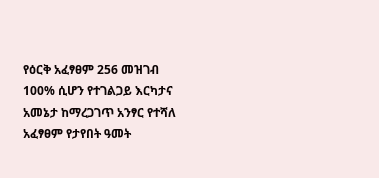የዕርቅ አፈፃፀም 256 መዝገብ 100% ሲሆን የተገልጋይ እርካታና አመኔታ ከማረጋገጥ አንፃር የተሻለ አፈፃፀም የታየበት ዓመት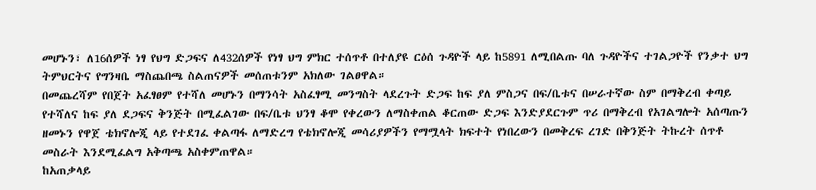መሆኑን፣ ለ16ሰዎች ነፃ የህግ ድጋፍና ለ432ሰዎች የነፃ ህግ ምክር ተሰጥቶ በተለያዩ ርዕሰ ጉዳዮች ላይ ከ5891 ለሚበልጡ ባለ ጉዳዮችና ተገልጋዮች የንቃተ ህግ ትምህርትና የግንዛቤ ማስጨበጫ ስልጠናዎች መሰጠቱንም አክለው ገልፀዋል።
በመጨረሻም የበጀት አፈፃፀም የተሻለ መሆኑን በማንሳት አስፈፃሚ መንግስት ላደረጉት ድጋፍ ከፍ ያለ ምስጋና በፍ/ቤቱና በሠራተኛው ስም በማቅረብ ቀጣይ የተሻለና ከፍ ያለ ደጋፍና ቅንጅት በሚፈልገው በፍ/ቤቱ ህንፃ ቆሞ የቀረውን ለማስቀጠል ቆርጠው ድጋፍ እንድያደርጉም ጥሪ በማቅረብ የአገልግሎት አሰጣጡን ዘመኑን የዋጀ ቴክኖሎጂ ላይ የተደገፈ ቀልጣፋ ለማድረግ የቴክኖሎጂ መሳሪያዎችን የማሟላት ክፍተት የነበረውን በመቅረፍ ረገድ በቅንጅት ትኩረት ሰጥቶ መስራት እንደሚፈልግ አቅጣጫ አስቀምጠዋል።
ከአጠቃላይ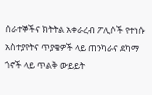ሰራተኞችና ክትትል አቀራረብ ፖሊሶች የተነሱ አስተያየትና ጥያቄዎች ላይ ጠንካራና ደካማ ጎኖች ላይ ጥልቅ ውይይት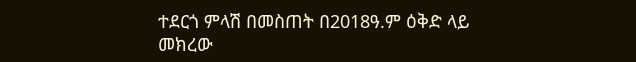ተደርጎ ምላሽ በመስጠት በ2018ዓ.ም ዕቅድ ላይ መክረው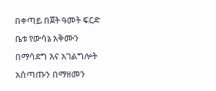በቀጣይ በጀት ዓመት ፍርድ ቤቱ የውሳኔ አቅሙን በማሳደግ እና አገልግሎት አሰጣጡን በማዘመን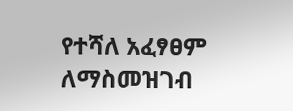የተሻለ አፈፃፀም ለማስመዝገብ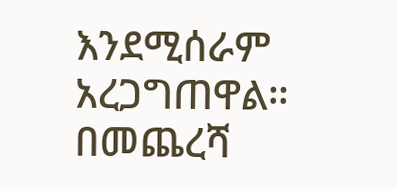እንደሚሰራም አረጋግጠዋል። በመጨረሻ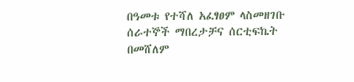በዓመቱ የተሻለ አፈፃፀም ላስመዘገቡ ሰራተኞች ማበረታቻና ሰርቲፍኬት በመሸለም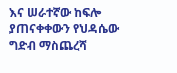እና ሠራተኛው ከፍሎ ያጠናቀቀውን የህዳሴው ግድብ ማስጨረሻ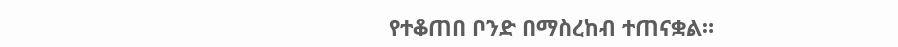የተቆጠበ ቦንድ በማስረከብ ተጠናቋል።